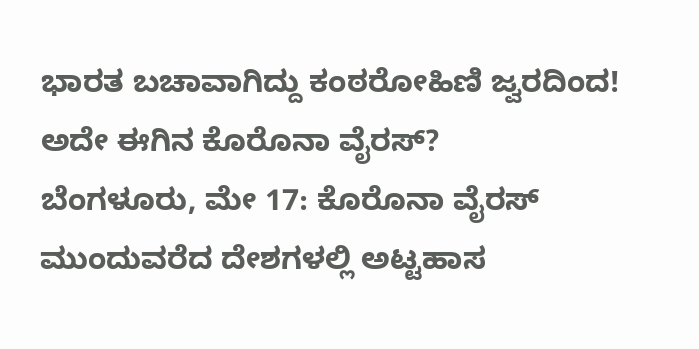ಭಾರತ ಬಚಾವಾಗಿದ್ದು ಕಂಠರೋಹಿಣಿ ಜ್ವರದಿಂದ! ಅದೇ ಈಗಿನ ಕೊರೊನಾ ವೈರಸ್?
ಬೆಂಗಳೂರು, ಮೇ 17: ಕೊರೊನಾ ವೈರಸ್ ಮುಂದುವರೆದ ದೇಶಗಳಲ್ಲಿ ಅಟ್ಟಹಾಸ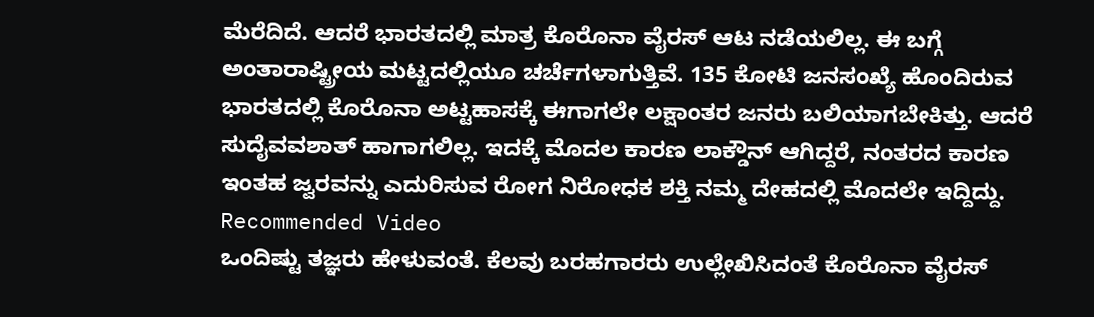ಮೆರೆದಿದೆ. ಆದರೆ ಭಾರತದಲ್ಲಿ ಮಾತ್ರ ಕೊರೊನಾ ವೈರಸ್ ಆಟ ನಡೆಯಲಿಲ್ಲ. ಈ ಬಗ್ಗೆ ಅಂತಾರಾಷ್ಟ್ರೀಯ ಮಟ್ಟದಲ್ಲಿಯೂ ಚರ್ಚೆಗಳಾಗುತ್ತಿವೆ. 135 ಕೋಟಿ ಜನಸಂಖ್ಯೆ ಹೊಂದಿರುವ ಭಾರತದಲ್ಲಿ ಕೊರೊನಾ ಅಟ್ಟಹಾಸಕ್ಕೆ ಈಗಾಗಲೇ ಲಕ್ಷಾಂತರ ಜನರು ಬಲಿಯಾಗಬೇಕಿತ್ತು. ಆದರೆ ಸುದೈವವಶಾತ್ ಹಾಗಾಗಲಿಲ್ಲ. ಇದಕ್ಕೆ ಮೊದಲ ಕಾರಣ ಲಾಕ್ಡೌನ್ ಆಗಿದ್ದರೆ, ನಂತರದ ಕಾರಣ ಇಂತಹ ಜ್ವರವನ್ನು ಎದುರಿಸುವ ರೋಗ ನಿರೋಧಕ ಶಕ್ತಿ ನಮ್ಮ ದೇಹದಲ್ಲಿ ಮೊದಲೇ ಇದ್ದಿದ್ದು.
Recommended Video
ಒಂದಿಷ್ಟು ತಜ್ಞರು ಹೇಳುವಂತೆ. ಕೆಲವು ಬರಹಗಾರರು ಉಲ್ಲೇಖಿಸಿದಂತೆ ಕೊರೊನಾ ವೈರಸ್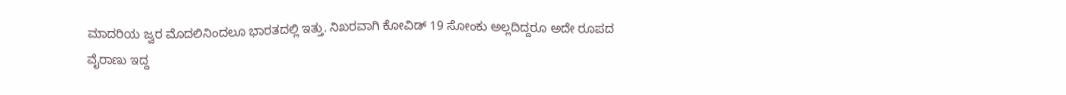ಮಾದರಿಯ ಜ್ವರ ಮೊದಲಿನಿಂದಲೂ ಭಾರತದಲ್ಲಿ ಇತ್ತು. ನಿಖರವಾಗಿ ಕೋವಿಡ್ 19 ಸೋಂಕು ಅಲ್ಲದಿದ್ದರೂ ಅದೇ ರೂಪದ ವೈರಾಣು ಇದ್ದ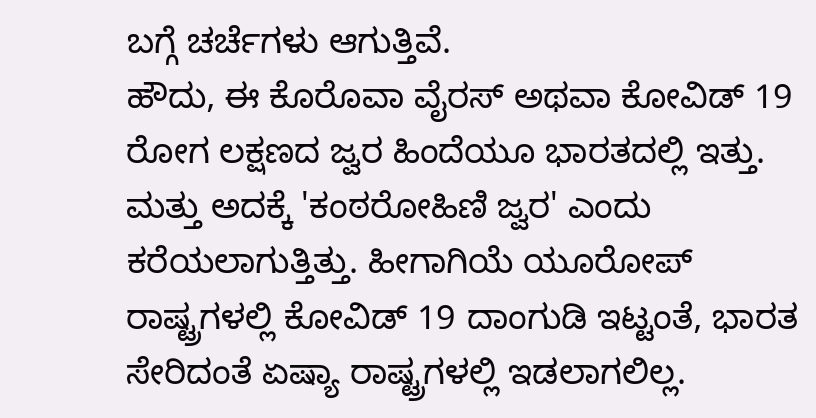ಬಗ್ಗೆ ಚರ್ಚೆಗಳು ಆಗುತ್ತಿವೆ.
ಹೌದು, ಈ ಕೊರೊವಾ ವೈರಸ್ ಅಥವಾ ಕೋವಿಡ್ 19 ರೋಗ ಲಕ್ಷಣದ ಜ್ವರ ಹಿಂದೆಯೂ ಭಾರತದಲ್ಲಿ ಇತ್ತು. ಮತ್ತು ಅದಕ್ಕೆ 'ಕಂಠರೋಹಿಣಿ ಜ್ವರ' ಎಂದು ಕರೆಯಲಾಗುತ್ತಿತ್ತು. ಹೀಗಾಗಿಯೆ ಯೂರೋಪ್ ರಾಷ್ಟ್ರಗಳಲ್ಲಿ ಕೋವಿಡ್ 19 ದಾಂಗುಡಿ ಇಟ್ಟಂತೆ, ಭಾರತ ಸೇರಿದಂತೆ ಏಷ್ಯಾ ರಾಷ್ಟ್ರಗಳಲ್ಲಿ ಇಡಲಾಗಲಿಲ್ಲ.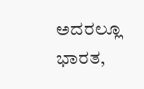ಅದರಲ್ಲೂ ಭಾರತ,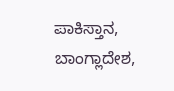ಪಾಕಿಸ್ತಾನ, ಬಾಂಗ್ಲಾದೇಶ,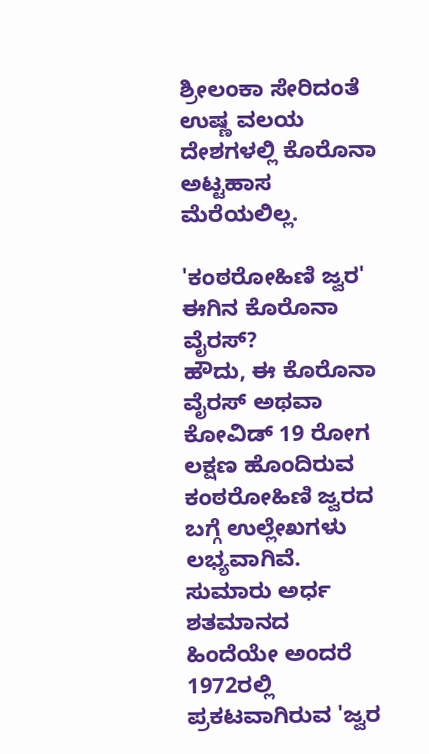ಶ್ರೀಲಂಕಾ ಸೇರಿದಂತೆ ಉಷ್ಣ ವಲಯ ದೇಶಗಳಲ್ಲಿ ಕೊರೊನಾ ಅಟ್ಟಹಾಸ ಮೆರೆಯಲಿಲ್ಲ.

'ಕಂಠರೋಹಿಣಿ ಜ್ವರ' ಈಗಿನ ಕೊರೊನಾ ವೈರಸ್?
ಹೌದು, ಈ ಕೊರೊನಾ ವೈರಸ್ ಅಥವಾ ಕೋವಿಡ್ 19 ರೋಗ ಲಕ್ಷಣ ಹೊಂದಿರುವ ಕಂಠರೋಹಿಣಿ ಜ್ವರದ ಬಗ್ಗೆ ಉಲ್ಲೇಖಗಳು ಲಭ್ಯವಾಗಿವೆ. ಸುಮಾರು ಅರ್ಧ ಶತಮಾನದ ಹಿಂದೆಯೇ ಅಂದರೆ 1972ರಲ್ಲಿ ಪ್ರಕಟವಾಗಿರುವ 'ಜ್ವರ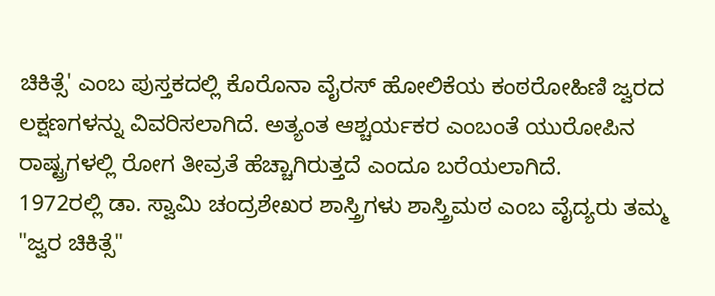ಚಿಕಿತ್ಸೆ' ಎಂಬ ಪುಸ್ತಕದಲ್ಲಿ ಕೊರೊನಾ ವೈರಸ್ ಹೋಲಿಕೆಯ ಕಂಠರೋಹಿಣಿ ಜ್ವರದ ಲಕ್ಷಣಗಳನ್ನು ವಿವರಿಸಲಾಗಿದೆ. ಅತ್ಯಂತ ಆಶ್ಚರ್ಯಕರ ಎಂಬಂತೆ ಯುರೋಪಿನ ರಾಷ್ಟ್ರಗಳಲ್ಲಿ ರೋಗ ತೀವ್ರತೆ ಹೆಚ್ಚಾಗಿರುತ್ತದೆ ಎಂದೂ ಬರೆಯಲಾಗಿದೆ.
1972ರಲ್ಲಿ ಡಾ. ಸ್ವಾಮಿ ಚಂದ್ರಶೇಖರ ಶಾಸ್ತ್ರಿಗಳು ಶಾಸ್ತ್ರಿಮಠ ಎಂಬ ವೈದ್ಯರು ತಮ್ಮ "ಜ್ವರ ಚಿಕಿತ್ಸೆ"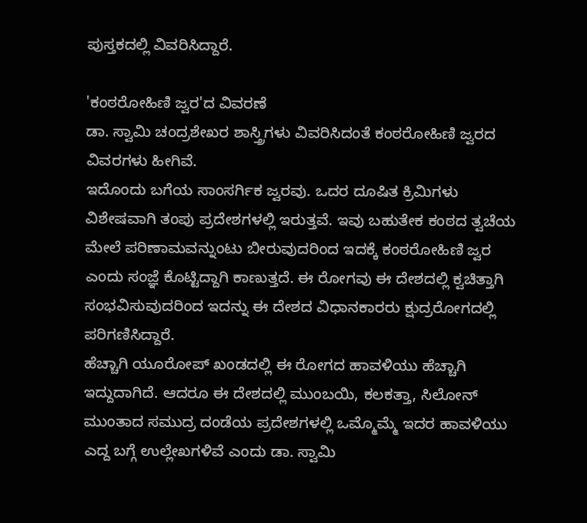ಪುಸ್ತಕದಲ್ಲಿ ವಿವರಿಸಿದ್ದಾರೆ.

'ಕಂಠರೋಹಿಣಿ ಜ್ವರ'ದ ವಿವರಣೆ
ಡಾ. ಸ್ವಾಮಿ ಚಂದ್ರಶೇಖರ ಶಾಸ್ತ್ರಿಗಳು ವಿವರಿಸಿದಂತೆ ಕಂಠರೋಹಿಣಿ ಜ್ವರದ ವಿವರಗಳು ಹೀಗಿವೆ.
ಇದೊಂದು ಬಗೆಯ ಸಾಂಸರ್ಗಿಕ ಜ್ವರವು. ಒದರ ದೂಷಿತ ಕ್ರಿಮಿಗಳು ವಿಶೇಷವಾಗಿ ತಂಪು ಪ್ರದೇಶಗಳಲ್ಲಿ ಇರುತ್ತವೆ. ಇವು ಬಹುತೇಕ ಕಂಠದ ತ್ವಚೆಯ ಮೇಲೆ ಪರಿಣಾಮವನ್ನುಂಟು ಬೀರುವುದರಿಂದ ಇದಕ್ಕೆ ಕಂಠರೋಹಿಣಿ ಜ್ವರ ಎಂದು ಸಂಜ್ಞೆ ಕೊಟ್ಟಿದ್ದಾಗಿ ಕಾಣುತ್ತದೆ. ಈ ರೋಗವು ಈ ದೇಶದಲ್ಲಿ ಕ್ವಚಿತ್ತಾಗಿ ಸಂಭವಿಸುವುದರಿಂದ ಇದನ್ನು ಈ ದೇಶದ ವಿಧಾನಕಾರರು ಕ್ಷುದ್ರರೋಗದಲ್ಲಿ ಪರಿಗಣಿಸಿದ್ದಾರೆ.
ಹೆಚ್ಚಾಗಿ ಯೂರೋಪ್ ಖಂಡದಲ್ಲಿ ಈ ರೋಗದ ಹಾವಳಿಯು ಹೆಚ್ಚಾಗಿ ಇದ್ದುದಾಗಿದೆ. ಆದರೂ ಈ ದೇಶದಲ್ಲಿ ಮುಂಬಯಿ, ಕಲಕತ್ತಾ, ಸಿಲೋನ್ ಮುಂತಾದ ಸಮುದ್ರ ದಂಡೆಯ ಪ್ರದೇಶಗಳಲ್ಲಿ ಒಮ್ಮೊಮ್ಮೆ ಇದರ ಹಾವಳಿಯು ಎದ್ದ ಬಗ್ಗೆ ಉಲ್ಲೇಖಗಳಿವೆ ಎಂದು ಡಾ. ಸ್ವಾಮಿ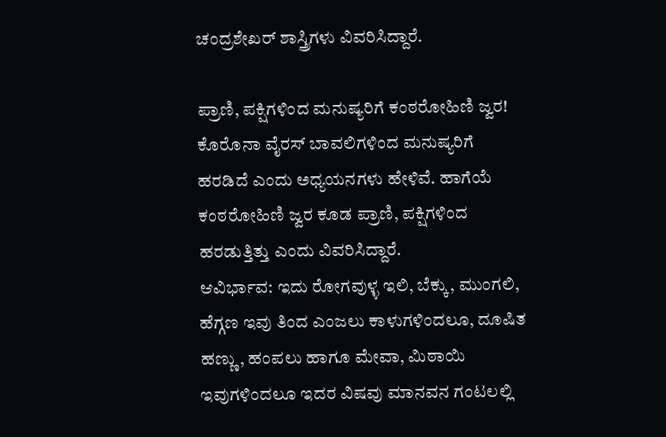ಚಂದ್ರಶೇಖರ್ ಶಾಸ್ತ್ರಿಗಳು ವಿವರಿಸಿದ್ದಾರೆ.

ಪ್ರಾಣಿ, ಪಕ್ಷಿಗಳಿಂದ ಮನುಷ್ಯರಿಗೆ ಕಂಠರೋಹಿಣಿ ಜ್ವರ!
ಕೊರೊನಾ ವೈರಸ್ ಬಾವಲಿಗಳಿಂದ ಮನುಷ್ಯರಿಗೆ ಹರಡಿದೆ ಎಂದು ಅಧ್ಯಯನಗಳು ಹೇಳಿವೆ. ಹಾಗೆಯೆ ಕಂಠರೋಹಿಣಿ ಜ್ವರ ಕೂಡ ಪ್ರಾಣಿ, ಪಕ್ಷಿಗಳಿಂದ ಹರಡುತ್ತಿತ್ತು ಎಂದು ವಿವರಿಸಿದ್ದಾರೆ.
ಆವಿರ್ಭಾವ: ಇದು ರೋಗವುಳ್ಳ ಇಲಿ, ಬೆಕ್ಕು, ಮುಂಗಲಿ, ಹೆಗ್ಗಣ ಇವು ತಿಂದ ಎಂಜಲು ಕಾಳುಗಳಿಂದಲೂ, ದೂಷಿತ ಹಣ್ಣು, ಹಂಪಲು ಹಾಗೂ ಮೇವಾ, ಮಿಠಾಯಿ ಇವುಗಳಿಂದಲೂ ಇದರ ವಿಷವು ಮಾನವನ ಗಂಟಲಲ್ಲಿ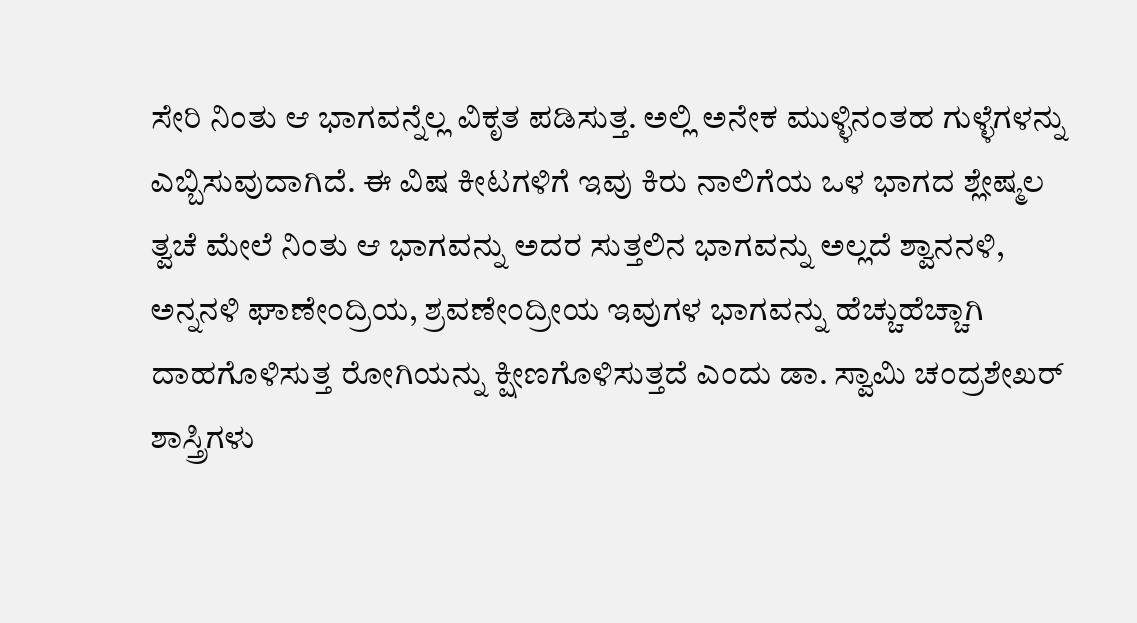ಸೇರಿ ನಿಂತು ಆ ಭಾಗವನ್ನೆಲ್ಲ ವಿಕೃತ ಪಡಿಸುತ್ತ. ಅಲ್ಲಿ ಅನೇಕ ಮುಳ್ಳಿನಂತಹ ಗುಳ್ಳೆಗಳನ್ನು ಎಬ್ಬಿಸುವುದಾಗಿದೆ. ಈ ವಿಷ ಕೀಟಗಳಿಗೆ ಇವು ಕಿರು ನಾಲಿಗೆಯ ಒಳ ಭಾಗದ ಶ್ಲೇಷ್ಮಲ ತ್ವಚೆ ಮೇಲೆ ನಿಂತು ಆ ಭಾಗವನ್ನು ಅದರ ಸುತ್ತಲಿನ ಭಾಗವನ್ನು ಅಲ್ಲದೆ ಶ್ವಾನನಳಿ, ಅನ್ನನಳಿ ಘಾಣೇಂದ್ರಿಯ, ಶ್ರವಣೇಂದ್ರೀಯ ಇವುಗಳ ಭಾಗವನ್ನು ಹೆಚ್ಚುಹೆಚ್ಚಾಗಿ ದಾಹಗೊಳಿಸುತ್ತ ರೋಗಿಯನ್ನು ಕ್ಷೀಣಗೊಳಿಸುತ್ತದೆ ಎಂದು ಡಾ. ಸ್ವಾಮಿ ಚಂದ್ರಶೇಖರ್ ಶಾಸ್ತ್ರಿಗಳು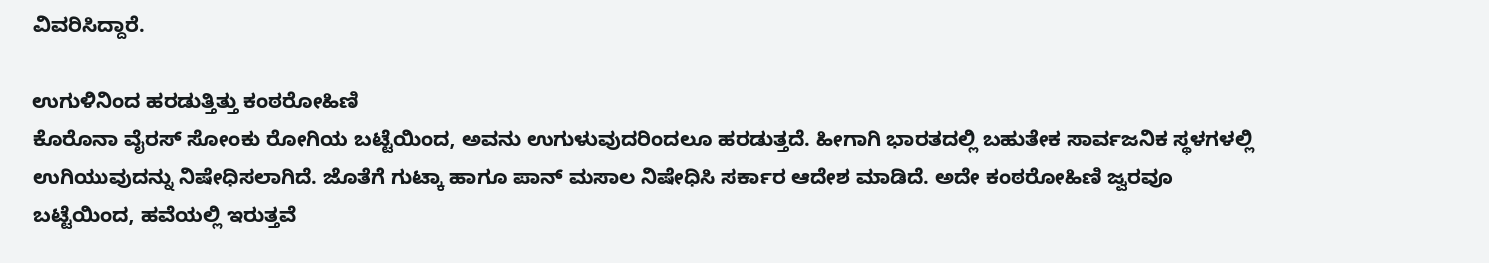ವಿವರಿಸಿದ್ದಾರೆ.

ಉಗುಳಿನಿಂದ ಹರಡುತ್ತಿತ್ತು ಕಂಠರೋಹಿಣಿ
ಕೊರೊನಾ ವೈರಸ್ ಸೋಂಕು ರೋಗಿಯ ಬಟ್ಟೆಯಿಂದ, ಅವನು ಉಗುಳುವುದರಿಂದಲೂ ಹರಡುತ್ತದೆ. ಹೀಗಾಗಿ ಭಾರತದಲ್ಲಿ ಬಹುತೇಕ ಸಾರ್ವಜನಿಕ ಸ್ಥಳಗಳಲ್ಲಿ ಉಗಿಯುವುದನ್ನು ನಿಷೇಧಿಸಲಾಗಿದೆ. ಜೊತೆಗೆ ಗುಟ್ಕಾ ಹಾಗೂ ಪಾನ್ ಮಸಾಲ ನಿಷೇಧಿಸಿ ಸರ್ಕಾರ ಆದೇಶ ಮಾಡಿದೆ. ಅದೇ ಕಂಠರೋಹಿಣಿ ಜ್ವರವೂ ಬಟ್ಟೆಯಿಂದ, ಹವೆಯಲ್ಲಿ ಇರುತ್ತವೆ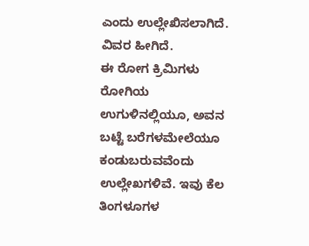ಎಂದು ಉಲ್ಲೇಖಿಸಲಾಗಿದೆ. ವಿವರ ಹೀಗಿದೆ.
ಈ ರೋಗ ಕ್ರಿಮಿಗಳು ರೋಗಿಯ ಉಗುಳಿನಲ್ಲಿಯೂ, ಅವನ ಬಟ್ಟೆ ಬರೆಗಳಮೇಲೆಯೂ ಕಂಡುಬರುವವೆಂದು ಉಲ್ಲೇಖಗಳಿವೆ. ಇವು ಕೆಲ ತಿಂಗಳೂಗಳ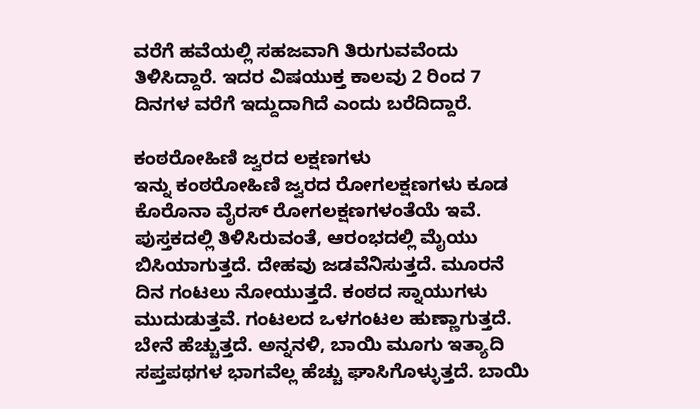ವರೆಗೆ ಹವೆಯಲ್ಲಿ ಸಹಜವಾಗಿ ತಿರುಗುವವೆಂದು ತಿಳಿಸಿದ್ದಾರೆ. ಇದರ ವಿಷಯುಕ್ತ ಕಾಲವು 2 ರಿಂದ 7 ದಿನಗಳ ವರೆಗೆ ಇದ್ದುದಾಗಿದೆ ಎಂದು ಬರೆದಿದ್ದಾರೆ.

ಕಂಠರೋಹಿಣಿ ಜ್ವರದ ಲಕ್ಷಣಗಳು
ಇನ್ನು ಕಂಠರೋಹಿಣಿ ಜ್ವರದ ರೋಗಲಕ್ಷಣಗಳು ಕೂಡ ಕೊರೊನಾ ವೈರಸ್ ರೋಗಲಕ್ಷಣಗಳಂತೆಯೆ ಇವೆ. ಪುಸ್ತಕದಲ್ಲಿ ತಿಳಿಸಿರುವಂತೆ, ಆರಂಭದಲ್ಲಿ ಮೈಯು ಬಿಸಿಯಾಗುತ್ತದೆ. ದೇಹವು ಜಡವೆನಿಸುತ್ತದೆ. ಮೂರನೆ ದಿನ ಗಂಟಲು ನೋಯುತ್ತದೆ. ಕಂಠದ ಸ್ನಾಯುಗಳು ಮುದುಡುತ್ತವೆ. ಗಂಟಲದ ಒಳಗಂಟಲ ಹುಣ್ಣಾಗುತ್ತದೆ. ಬೇನೆ ಹೆಚ್ಚುತ್ತದೆ. ಅನ್ನನಳಿ, ಬಾಯಿ ಮೂಗು ಇತ್ಯಾದಿ ಸಪ್ತಪಥಗಳ ಭಾಗವೆಲ್ಲ ಹೆಚ್ಚು ಘಾಸಿಗೊಳ್ಳುತ್ತದೆ. ಬಾಯಿ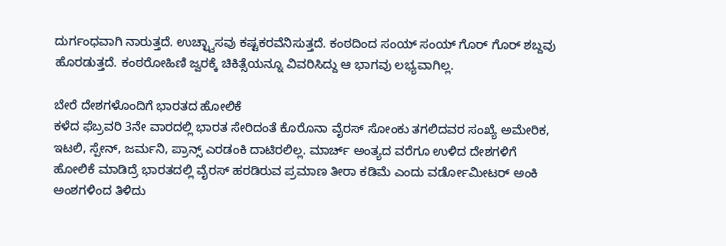ದುರ್ಗಂಧವಾಗಿ ನಾರುತ್ತದೆ. ಉಚ್ಛ್ವಾಸವು ಕಷ್ಟಕರವೆನಿಸುತ್ತದೆ. ಕಂಠದಿಂದ ಸಂಯ್ ಸಂಯ್ ಗೊರ್ ಗೊರ್ ಶಬ್ದವು ಹೊರಡುತ್ತದೆ. ಕಂಠರೋಹಿಣಿ ಜ್ವರಕ್ಕೆ ಚಿಕಿತ್ಸೆಯನ್ನೂ ವಿವರಿಸಿದ್ದು ಆ ಭಾಗವು ಲಭ್ಯವಾಗಿಲ್ಲ.

ಬೇರೆ ದೇಶಗಳೊಂದಿಗೆ ಭಾರತದ ಹೋಲಿಕೆ
ಕಳೆದ ಫೆಬ್ರವರಿ 3ನೇ ವಾರದಲ್ಲಿ ಭಾರತ ಸೇರಿದಂತೆ ಕೊರೊನಾ ವೈರಸ್ ಸೋಂಕು ತಗಲಿದವರ ಸಂಖ್ಯೆ ಅಮೇರಿಕ, ಇಟಲಿ, ಸ್ಪೇನ್, ಜರ್ಮನಿ, ಪ್ರಾನ್ಸ್ ಎರಡಂಕಿ ದಾಟಿರಲಿಲ್ಲ. ಮಾರ್ಚ್ ಅಂತ್ಯದ ವರೆಗೂ ಉಳಿದ ದೇಶಗಳಿಗೆ ಹೋಲಿಕೆ ಮಾಡಿದ್ರೆ ಭಾರತದಲ್ಲಿ ವೈರಸ್ ಹರಡಿರುವ ಪ್ರಮಾಣ ತೀರಾ ಕಡಿಮೆ ಎಂದು ವರ್ಡೋಮೀಟರ್ ಅಂಕಿ ಅಂಶಗಳಿಂದ ತಿಳಿದು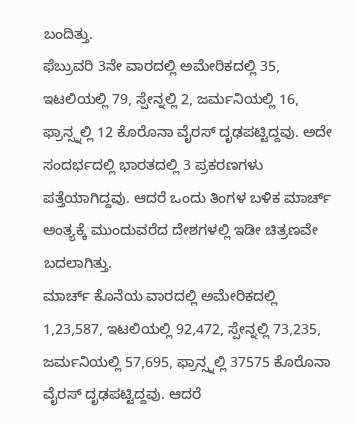ಬಂದಿತ್ತು.
ಫೆಬ್ರುವರಿ 3ನೇ ವಾರದಲ್ಲಿ ಅಮೇರಿಕದಲ್ಲಿ 35, ಇಟಲಿಯಲ್ಲಿ 79, ಸ್ಪೇನ್ನಲ್ಲಿ 2, ಜರ್ಮನಿಯಲ್ಲಿ 16, ಫ್ರಾನ್ಸ್ನಲ್ಲಿ 12 ಕೊರೊನಾ ವೈರಸ್ ದೃಢಪಟ್ಟಿದ್ದವು. ಅದೇ ಸಂದರ್ಭದಲ್ಲಿ ಭಾರತದಲ್ಲಿ 3 ಪ್ರಕರಣಗಳು ಪತ್ತೆಯಾಗಿದ್ದವು. ಆದರೆ ಒಂದು ತಿಂಗಳ ಬಳಿಕ ಮಾರ್ಚ್ ಅಂತ್ಯಕ್ಕೆ ಮುಂದುವರೆದ ದೇಶಗಳಲ್ಲಿ ಇಡೀ ಚಿತ್ರಣವೇ ಬದಲಾಗಿತ್ತು.
ಮಾರ್ಚ್ ಕೊನೆಯ ವಾರದಲ್ಲಿ ಅಮೇರಿಕದಲ್ಲಿ 1,23,587, ಇಟಲಿಯಲ್ಲಿ 92,472, ಸ್ಪೇನ್ನಲ್ಲಿ 73,235, ಜರ್ಮನಿಯಲ್ಲಿ 57,695, ಫ್ರಾನ್ಸ್ನಲ್ಲಿ 37575 ಕೊರೊನಾ ವೈರಸ್ ದೃಢಪಟ್ಟಿದ್ದವು. ಆದರೆ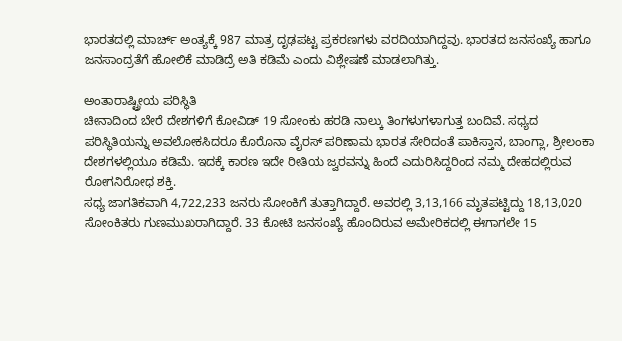ಭಾರತದಲ್ಲಿ ಮಾರ್ಚ್ ಅಂತ್ಯಕ್ಕೆ 987 ಮಾತ್ರ ದೃಢಪಟ್ಟ ಪ್ರಕರಣಗಳು ವರದಿಯಾಗಿದ್ದವು. ಭಾರತದ ಜನಸಂಖ್ಯೆ ಹಾಗೂ ಜನಸಾಂದ್ರತೆಗೆ ಹೋಲಿಕೆ ಮಾಡಿದ್ರೆ ಅತಿ ಕಡಿಮೆ ಎಂದು ವಿಶ್ಲೇಷಣೆ ಮಾಡಲಾಗಿತ್ತು.

ಅಂತಾರಾಷ್ಟ್ರೀಯ ಪರಿಸ್ಥಿತಿ
ಚೀನಾದಿಂದ ಬೇರೆ ದೇಶಗಳಿಗೆ ಕೋವಿಡ್ 19 ಸೋಂಕು ಹರಡಿ ನಾಲ್ಕು ತಿಂಗಳುಗಳಾಗುತ್ತ ಬಂದಿವೆ. ಸಧ್ಯದ ಪರಿಸ್ಥಿತಿಯನ್ನು ಅವಲೋಕಸಿದರೂ ಕೊರೊನಾ ವೈರಸ್ ಪರಿಣಾಮ ಭಾರತ ಸೇರಿದಂತೆ ಪಾಕಿಸ್ತಾನ, ಬಾಂಗ್ಲಾ, ಶ್ರೀಲಂಕಾ ದೇಶಗಳಲ್ಲಿಯೂ ಕಡಿಮೆ. ಇದಕ್ಕೆ ಕಾರಣ ಇದೇ ರೀತಿಯ ಜ್ವರವನ್ನು ಹಿಂದೆ ಎದುರಿಸಿದ್ದರಿಂದ ನಮ್ಮ ದೇಹದಲ್ಲಿರುವ ರೋಗನಿರೋಧ ಶಕ್ತಿ.
ಸಧ್ಯ ಜಾಗತಿಕವಾಗಿ 4,722,233 ಜನರು ಸೋಂಕಿಗೆ ತುತ್ತಾಗಿದ್ದಾರೆ. ಅವರಲ್ಲಿ 3,13,166 ಮೃತಪಟ್ಟಿದ್ದು 18,13,020 ಸೋಂಕಿತರು ಗುಣಮುಖರಾಗಿದ್ದಾರೆ. 33 ಕೋಟಿ ಜನಸಂಖ್ಯೆ ಹೊಂದಿರುವ ಅಮೇರಿಕದಲ್ಲಿ ಈಗಾಗಲೇ 15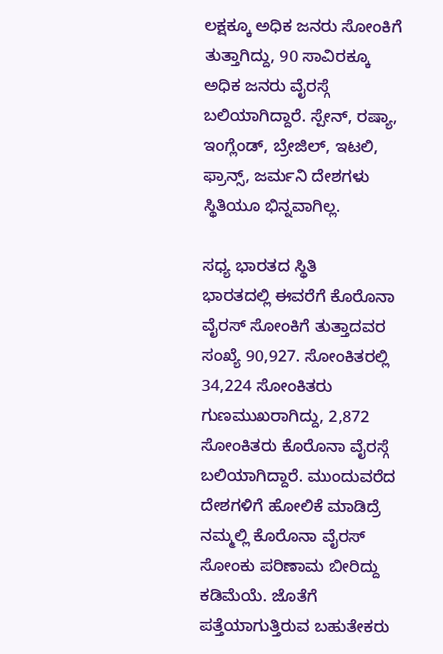ಲಕ್ಷಕ್ಕೂ ಅಧಿಕ ಜನರು ಸೋಂಕಿಗೆ ತುತ್ತಾಗಿದ್ದು, 90 ಸಾವಿರಕ್ಕೂ ಅಧಿಕ ಜನರು ವೈರಸ್ಗೆ ಬಲಿಯಾಗಿದ್ದಾರೆ. ಸ್ಪೇನ್, ರಷ್ಯಾ, ಇಂಗ್ಲೆಂಡ್, ಬ್ರೇಜಿಲ್, ಇಟಲಿ, ಫ್ರಾನ್ಸ್, ಜರ್ಮನಿ ದೇಶಗಳು ಸ್ಥಿತಿಯೂ ಭಿನ್ನವಾಗಿಲ್ಲ.

ಸಧ್ಯ ಭಾರತದ ಸ್ಥಿತಿ
ಭಾರತದಲ್ಲಿ ಈವರೆಗೆ ಕೊರೊನಾ ವೈರಸ್ ಸೋಂಕಿಗೆ ತುತ್ತಾದವರ ಸಂಖ್ಯೆ 90,927. ಸೋಂಕಿತರಲ್ಲಿ 34,224 ಸೋಂಕಿತರು ಗುಣಮುಖರಾಗಿದ್ದು, 2,872 ಸೋಂಕಿತರು ಕೊರೊನಾ ವೈರಸ್ಗೆ ಬಲಿಯಾಗಿದ್ದಾರೆ. ಮುಂದುವರೆದ ದೇಶಗಳಿಗೆ ಹೋಲಿಕೆ ಮಾಡಿದ್ರೆ ನಮ್ಮಲ್ಲಿ ಕೊರೊನಾ ವೈರಸ್ ಸೋಂಕು ಪರಿಣಾಮ ಬೀರಿದ್ದು ಕಡಿಮೆಯೆ. ಜೊತೆಗೆ ಪತ್ತೆಯಾಗುತ್ತಿರುವ ಬಹುತೇಕರು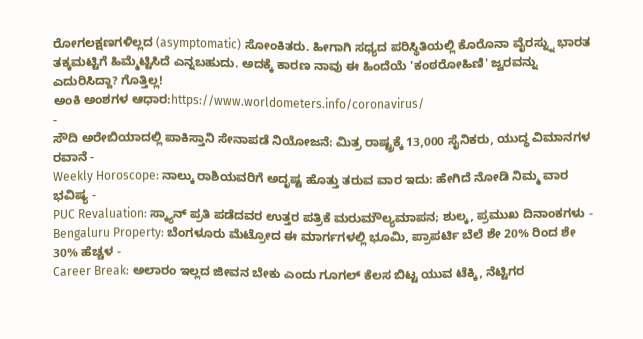ರೋಗಲಕ್ಷಣಗಳಿಲ್ಲದ (asymptomatic) ಸೋಂಕಿತರು. ಹೀಗಾಗಿ ಸಧ್ಯದ ಪರಿಸ್ಥಿತಿಯಲ್ಲಿ ಕೊರೊನಾ ವೈರಸ್ನ್ನು ಭಾರತ ತಕ್ಕಮಟ್ಟಿಗೆ ಹಿಮ್ಮೆಟ್ಟಿಸಿದೆ ಎನ್ನಬಹುದು. ಅದಕ್ಕೆ ಕಾರಣ ನಾವು ಈ ಹಿಂದೆಯೆ 'ಕಂಠರೋಹಿಣಿ' ಜ್ವರವನ್ನು ಎದುರಿಸಿದ್ದಾ? ಗೊತ್ತಿಲ್ಲ!
ಅಂಕಿ ಅಂಶಗಳ ಆಧಾರ:https://www.worldometers.info/coronavirus/
-
ಸೌದಿ ಅರೇಬಿಯಾದಲ್ಲಿ ಪಾಕಿಸ್ತಾನಿ ಸೇನಾಪಡೆ ನಿಯೋಜನೆ: ಮಿತ್ರ ರಾಷ್ಟ್ರಕ್ಕೆ 13,000 ಸೈನಿಕರು, ಯುದ್ಧ ವಿಮಾನಗಳ ರವಾನೆ -
Weekly Horoscope: ನಾಲ್ಕು ರಾಶಿಯವರಿಗೆ ಅದೃಷ್ಟ ಹೊತ್ತು ತರುವ ವಾರ ಇದು: ಹೇಗಿದೆ ನೋಡಿ ನಿಮ್ಮ ವಾರ ಭವಿಷ್ಯ -
PUC Revaluation: ಸ್ಕ್ಯಾನ್ ಪ್ರತಿ ಪಡೆದವರ ಉತ್ತರ ಪತ್ರಿಕೆ ಮರುಮೌಲ್ಯಮಾಪನ; ಶುಲ್ಕ, ಪ್ರಮುಖ ದಿನಾಂಕಗಳು -
Bengaluru Property: ಬೆಂಗಳೂರು ಮೆಟ್ರೋದ ಈ ಮಾರ್ಗಗಳಲ್ಲಿ ಭೂಮಿ, ಪ್ರಾಪರ್ಟಿ ಬೆಲೆ ಶೇ 20% ರಿಂದ ಶೇ 30% ಹೆಚ್ಚಳ -
Career Break: ಅಲಾರಂ ಇಲ್ಲದ ಜೀವನ ಬೇಕು ಎಂದು ಗೂಗಲ್ ಕೆಲಸ ಬಿಟ್ಟ ಯುವ ಟೆಕ್ಕಿ, ನೆಟ್ಟಿಗರ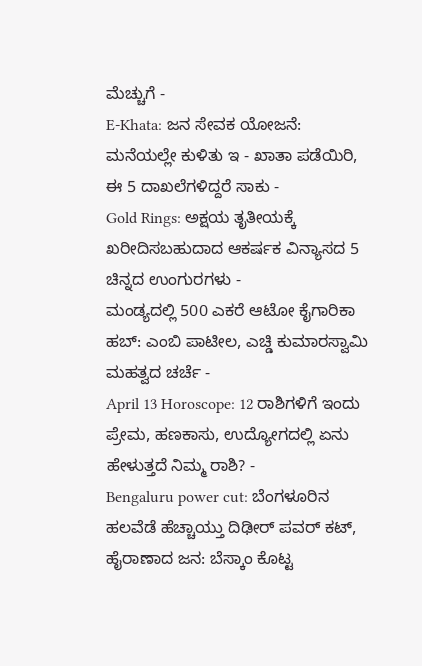ಮೆಚ್ಚುಗೆ -
E-Khata: ಜನ ಸೇವಕ ಯೋಜನೆ: ಮನೆಯಲ್ಲೇ ಕುಳಿತು ಇ - ಖಾತಾ ಪಡೆಯಿರಿ, ಈ 5 ದಾಖಲೆಗಳಿದ್ದರೆ ಸಾಕು -
Gold Rings: ಅಕ್ಷಯ ತೃತೀಯಕ್ಕೆ ಖರೀದಿಸಬಹುದಾದ ಆಕರ್ಷಕ ವಿನ್ಯಾಸದ 5 ಚಿನ್ನದ ಉಂಗುರಗಳು -
ಮಂಡ್ಯದಲ್ಲಿ 500 ಎಕರೆ ಆಟೋ ಕೈಗಾರಿಕಾ ಹಬ್: ಎಂಬಿ ಪಾಟೀಲ, ಎಚ್ಡಿ ಕುಮಾರಸ್ವಾಮಿ ಮಹತ್ವದ ಚರ್ಚೆ -
April 13 Horoscope: 12 ರಾಶಿಗಳಿಗೆ ಇಂದು ಪ್ರೇಮ, ಹಣಕಾಸು, ಉದ್ಯೋಗದಲ್ಲಿ ಏನು ಹೇಳುತ್ತದೆ ನಿಮ್ಮ ರಾಶಿ? -
Bengaluru power cut: ಬೆಂಗಳೂರಿನ ಹಲವೆಡೆ ಹೆಚ್ಚಾಯ್ತು ದಿಢೀರ್ ಪವರ್ ಕಟ್, ಹೈರಾಣಾದ ಜನ: ಬೆಸ್ಕಾಂ ಕೊಟ್ಟ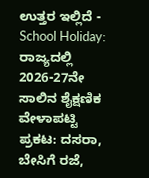ಉತ್ತರ ಇಲ್ಲಿದೆ -
School Holiday: ರಾಜ್ಯದಲ್ಲಿ 2026-27ನೇ ಸಾಲಿನ ಶೈಕ್ಷಣಿಕ ವೇಳಾಪಟ್ಟಿ ಪ್ರಕಟ: ದಸರಾ, ಬೇಸಿಗೆ ರಜೆ,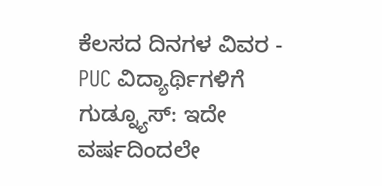ಕೆಲಸದ ದಿನಗಳ ವಿವರ -
PUC ವಿದ್ಯಾರ್ಥಿಗಳಿಗೆ ಗುಡ್ನ್ಯೂಸ್: ಇದೇ ವರ್ಷದಿಂದಲೇ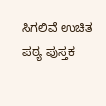ಸಿಗಲಿವೆ ಉಚಿತ ಪಠ್ಯ ಪುಸ್ತಕ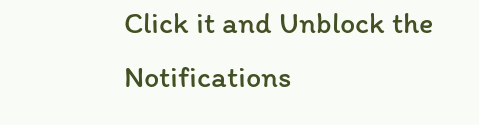Click it and Unblock the Notifications